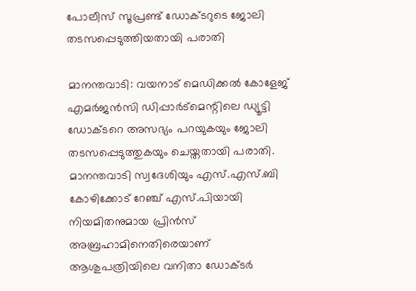പോലീസ് സൂപ്രണ്ട് ഡോക്ടറുടെ ജോലി തടസപ്പെടുത്തിയതായി പരാതി

മാനന്തവാടി: വയനാട് മെഡിക്കല്‍ കോളേജ് എമര്‍ജന്‍സി ഡിപ്പാര്‍ട്‌മെന്റിലെ ഡ്യൂട്ടി ഡോക്ടറെ അസഭ്യം പറയുകയും ജോലി തടസപ്പെടുത്തുകയും ചെയ്തതായി പരാതി.
മാനന്തവാടി സ്വദേശിയും എസ്.എസ്.ബി കോഴിക്കോട് റേഞ്ച് എസ്.പിയായി നിയമിതനുമായ പ്രിന്‍സ് അബ്രഹാമിനെതിരെയാണ് ആശുപത്രിയിലെ വനിതാ ഡോക്ടര്‍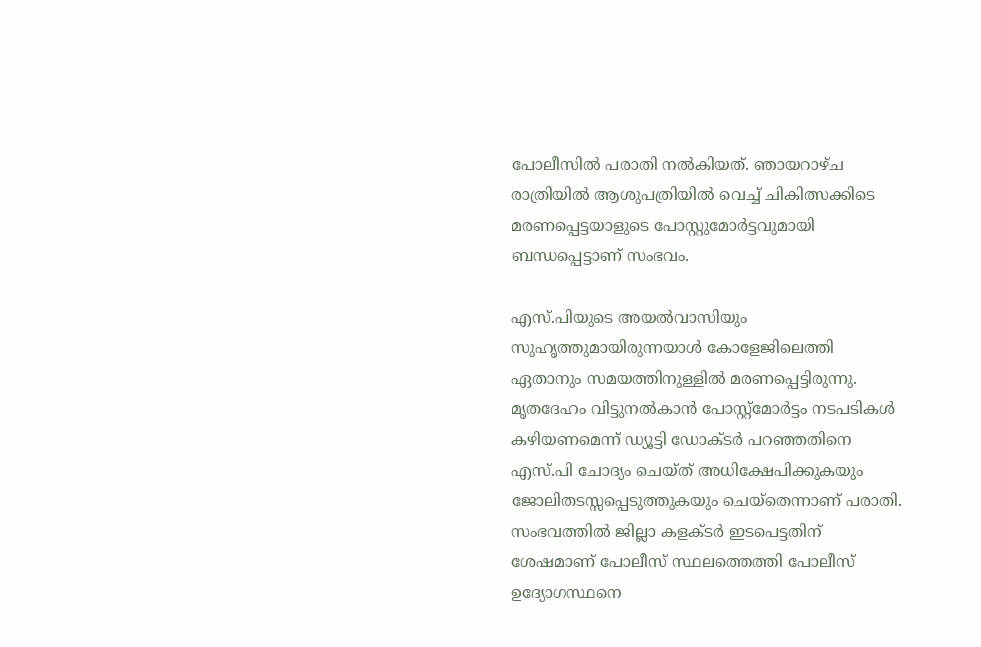പോലീസില്‍ പരാതി നല്‍കിയത്. ഞായറാഴ്ച രാത്രിയില്‍ ആശുപത്രിയില്‍ വെച്ച് ചികിത്സക്കിടെ മരണപ്പെട്ടയാളുടെ പോസ്റ്റുമോര്‍ട്ടവുമായി ബന്ധപ്പെട്ടാണ് സംഭവം.

എസ്.പിയുടെ അയല്‍വാസിയും സുഹൃത്തുമായിരുന്നയാള്‍ കോളേജിലെത്തി ഏതാനും സമയത്തിനുള്ളില്‍ മരണപ്പെട്ടിരുന്നു. മൃതദേഹം വിട്ടുനല്‍കാന്‍ പോസ്റ്റ്‌മോര്‍ട്ടം നടപടികള്‍ കഴിയണമെന്ന് ഡ്യൂട്ടി ഡോക്ടര്‍ പറഞ്ഞതിനെ എസ്.പി ചോദ്യം ചെയ്ത് അധിക്ഷേപിക്കുകയും ജോലിതടസ്സപ്പെടുത്തുകയും ചെയ്‌തെന്നാണ് പരാതി. സംഭവത്തില്‍ ജില്ലാ കളക്ടര്‍ ഇടപെട്ടതിന് ശേഷമാണ് പോലീസ് സ്ഥലത്തെത്തി പോലീസ് ഉദ്യോഗസ്ഥനെ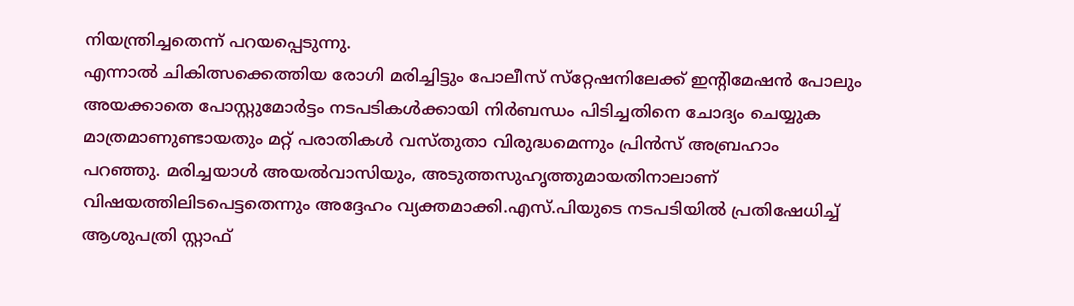നിയന്ത്രിച്ചതെന്ന് പറയപ്പെടുന്നു.
എന്നാല്‍ ചികിത്സക്കെത്തിയ രോഗി മരിച്ചിട്ടും പോലീസ് സ്‌റ്റേഷനിലേക്ക് ഇന്റിമേഷന്‍ പോലും അയക്കാതെ പോസ്റ്റുമോര്‍ട്ടം നടപടികള്‍ക്കായി നിര്‍ബന്ധം പിടിച്ചതിനെ ചോദ്യം ചെയ്യുക മാത്രമാണുണ്ടായതും മറ്റ് പരാതികള്‍ വസ്തുതാ വിരുദ്ധമെന്നും പ്രിന്‍സ് അബ്രഹാം പറഞ്ഞു. മരിച്ചയാള്‍ അയല്‍വാസിയും, അടുത്തസുഹൃത്തുമായതിനാലാണ് വിഷയത്തിലിടപെട്ടതെന്നും അദ്ദേഹം വ്യക്തമാക്കി.എസ്.പിയുടെ നടപടിയില്‍ പ്രതിഷേധിച്ച് ആശുപത്രി സ്റ്റാഫ്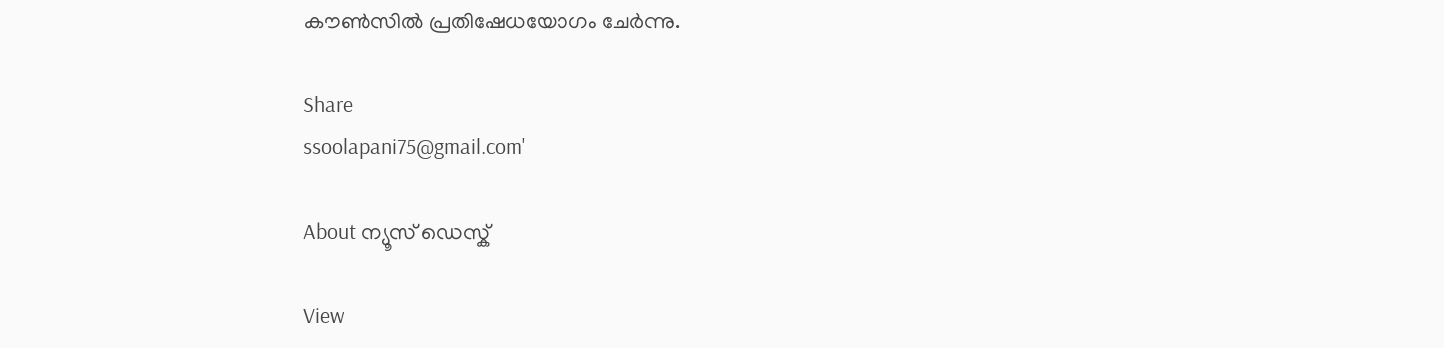കൗണ്‍സില്‍ പ്രതിഷേധയോഗം ചേര്‍ന്നു.

Share
ssoolapani75@gmail.com'

About ന്യൂസ് ഡെസ്ക്

View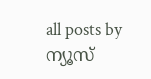all posts by ന്യൂസ്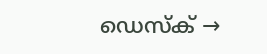ഡെസ്ക് →